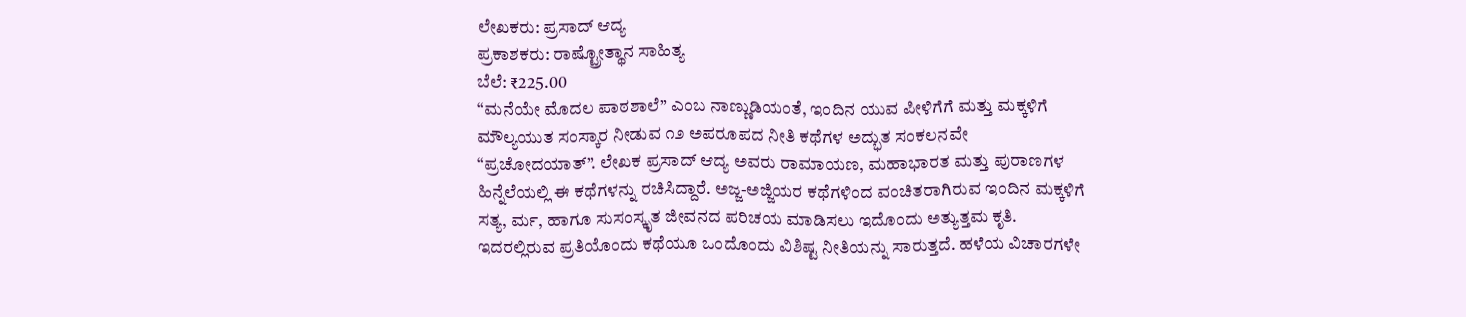ಲೇಖಕರು: ಪ್ರಸಾದ್ ಆದ್ಯ
ಪ್ರಕಾಶಕರು: ರಾಷ್ಟ್ರೋತ್ಥಾನ ಸಾಹಿತ್ಯ
ಬೆಲೆ: ₹225.00
“ಮನೆಯೇ ಮೊದಲ ಪಾಠಶಾಲೆ” ಎಂಬ ನಾಣ್ಣುಡಿಯಂತೆ, ಇಂದಿನ ಯುವ ಪೀಳಿಗೆಗೆ ಮತ್ತು ಮಕ್ಕಳಿಗೆ ಮೌಲ್ಯಯುತ ಸಂಸ್ಕಾರ ನೀಡುವ ೧೨ ಅಪರೂಪದ ನೀತಿ ಕಥೆಗಳ ಅದ್ಭುತ ಸಂಕಲನವೇ “ಪ್ರಚೋದಯಾತ್”. ಲೇಖಕ ಪ್ರಸಾದ್ ಆದ್ಯ ಅವರು ರಾಮಾಯಣ, ಮಹಾಭಾರತ ಮತ್ತು ಪುರಾಣಗಳ ಹಿನ್ನೆಲೆಯಲ್ಲಿ ಈ ಕಥೆಗಳನ್ನು ರಚಿಸಿದ್ದಾರೆ. ಅಜ್ಜ-ಅಜ್ಜಿಯರ ಕಥೆಗಳಿಂದ ವಂಚಿತರಾಗಿರುವ ಇಂದಿನ ಮಕ್ಕಳಿಗೆ ಸತ್ಯ, ರ್ಮ, ಹಾಗೂ ಸುಸಂಸ್ಕೃತ ಜೀವನದ ಪರಿಚಯ ಮಾಡಿಸಲು ಇದೊಂದು ಅತ್ಯುತ್ತಮ ಕೃತಿ. ಇದರಲ್ಲಿರುವ ಪ್ರತಿಯೊಂದು ಕಥೆಯೂ ಒಂದೊಂದು ವಿಶಿಷ್ಟ ನೀತಿಯನ್ನು ಸಾರುತ್ತದೆ. ಹಳೆಯ ವಿಚಾರಗಳೇ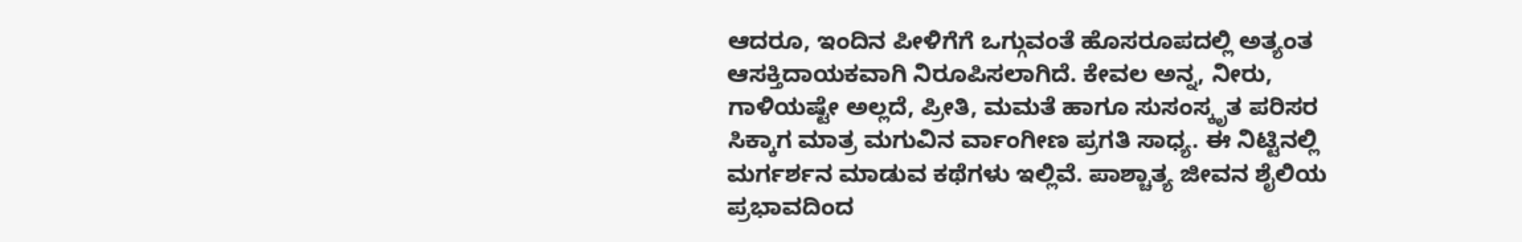ಆದರೂ, ಇಂದಿನ ಪೀಳಿಗೆಗೆ ಒಗ್ಗುವಂತೆ ಹೊಸರೂಪದಲ್ಲಿ ಅತ್ಯಂತ ಆಸಕ್ತಿದಾಯಕವಾಗಿ ನಿರೂಪಿಸಲಾಗಿದೆ. ಕೇವಲ ಅನ್ನ, ನೀರು, ಗಾಳಿಯಷ್ಟೇ ಅಲ್ಲದೆ, ಪ್ರೀತಿ, ಮಮತೆ ಹಾಗೂ ಸುಸಂಸ್ಕೃತ ಪರಿಸರ ಸಿಕ್ಕಾಗ ಮಾತ್ರ ಮಗುವಿನ ರ್ವಾಂಗೀಣ ಪ್ರಗತಿ ಸಾಧ್ಯ. ಈ ನಿಟ್ಟಿನಲ್ಲಿ ಮರ್ಗರ್ಶನ ಮಾಡುವ ಕಥೆಗಳು ಇಲ್ಲಿವೆ. ಪಾಶ್ಚಾತ್ಯ ಜೀವನ ಶೈಲಿಯ ಪ್ರಭಾವದಿಂದ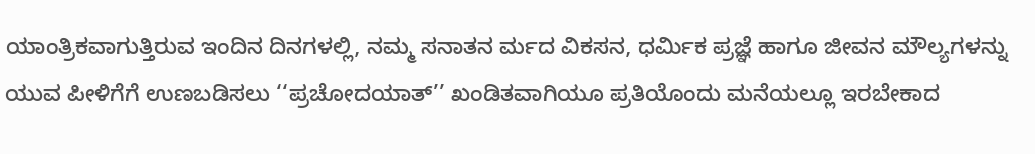ಯಾಂತ್ರಿಕವಾಗುತ್ತಿರುವ ಇಂದಿನ ದಿನಗಳಲ್ಲಿ, ನಮ್ಮ ಸನಾತನ ರ್ಮದ ವಿಕಸನ, ಧರ್ಮಿಕ ಪ್ರಜ್ಞೆ ಹಾಗೂ ಜೀವನ ಮೌಲ್ಯಗಳನ್ನು ಯುವ ಪೀಳಿಗೆಗೆ ಉಣಬಡಿಸಲು ‘‘ಪ್ರಚೋದಯಾತ್’’ ಖಂಡಿತವಾಗಿಯೂ ಪ್ರತಿಯೊಂದು ಮನೆಯಲ್ಲೂ ಇರಬೇಕಾದ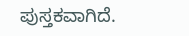ಪುಸ್ತಕವಾಗಿದೆ.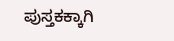ಪುಸ್ತಕಕ್ಕಾಗಿ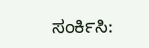ಸಂರ್ಕಿಸಿ: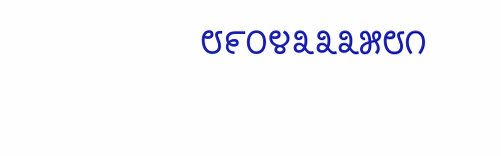೮೯೦೪೩೩೩೫೮೧